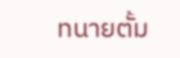ทนายตั้ม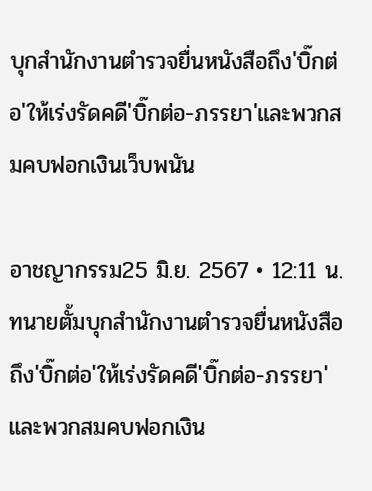บุกสำนักงานตำรวจยื่นหนังสือถึง'บิ๊กต่อ'ให้เร่งรัดคดี'บิ๊กต่อ-ภรรยา'และพวกสมคบฟอกเงินเว็บพนัน

อาชญากรรม25 มิ.ย. 2567 • 12:11 น.
ทนายตั้มบุกสำนักงานตำรวจยื่นหนังสือถึง'บิ๊กต่อ'ให้เร่งรัดคดี'บิ๊กต่อ-ภรรยา'และพวกสมคบฟอกเงิน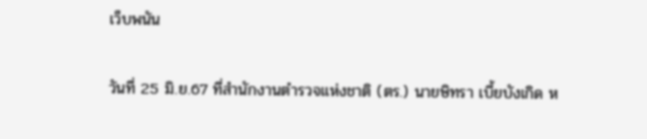เว็บพนัน

วันที่ 25 มิ.ย.67 ที่สำนักงานตำรวจแห่งชาติ (ตร.) นายษิทรา เบี้ยบังเกิด ห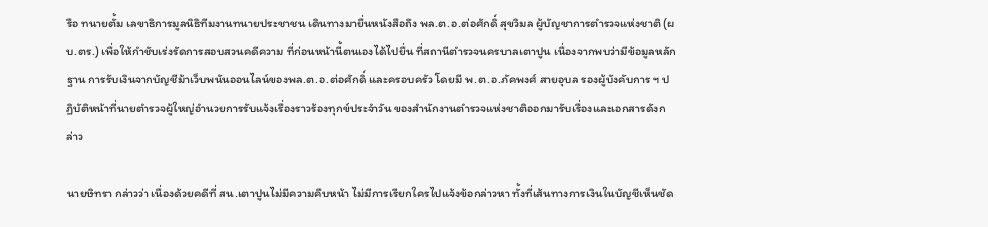รือ ทนายตั้ม เลขาธิการมูลนิธิทีมงานทนายประชาชน เดินทางมายื่นหนังสือถึง พล.ต.อ.ต่อศักดิ์ สุขวิมล ผู้บัญชาการตำรวจแห่งชาติ (ผบ.ตร.) เพื่อให้กำชับเร่งรัดการสอบสวนคดีความ ที่ก่อนหน้านี้ตนเองได้ไปยื่น ที่สถานีตำรวจนครบาลเตาปูน เนื่องจากพบว่ามีข้อมูลหลักฐาน การรับเงินจากบัญชีม้าเว็บพนันออนไลน์ของพล.ต.อ.ต่อศักดิ์ และครอบครัว โดยมี พ.ต.อ.ภัคพงศ์ สายอุบล รองผู้บังคับการ ฯ ปฏิบัติหน้าที่นายตำรวจผู้ใหญ่อำนวยการรับแจ้งเรื่องราวร้องทุกข์ประจำวัน ของสำนักงานตำรวจแห่งชาติออกมารับเรื่องและเอกสารดังกล่าว

นายษิทรา กล่าวว่า เนื่องด้วยคดีที่ สน.เตาปูนไม่มีความคืบหน้า ไม่มีการเรียกใครไปแจ้งข้อกล่าวหา ทั้งที่เส้นทางการเงินในบัญชีเห็นชัด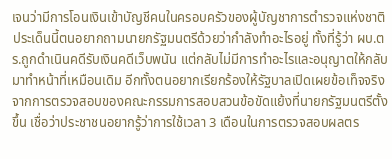เจนว่ามีการโอนเงินเข้าบัญชีคนในครอบครัวของผู้บัญชาการตำรวจแห่งชาติ ประเด็นนี้ตนอยากถามนายกรัฐมนตรีด้วยว่ากำลังทำอะไรอยู่ ทั้งที่รู้ว่า ผบ.ตร.ถูกดำเนินคดีรับเงินคดีเว็บพนัน แต่กลับไม่มีการทำอะไรและอนุญาตให้กลับมาทำหน้าที่เหมือนเดิม อีกทั้งตนอยากเรียกร้องให้รัฐบาลเปิดเผยข้อเท็จจริงจากการตรวจสอบของคณะกรรมการสอบสวนข้อขัดแย้งที่นายกรัฐมนตรีตั้งขึ้น เชื่อว่าประชาชนอยากรู้ว่าการใช้เวลา 3 เดือนในการตรวจสอบผลตร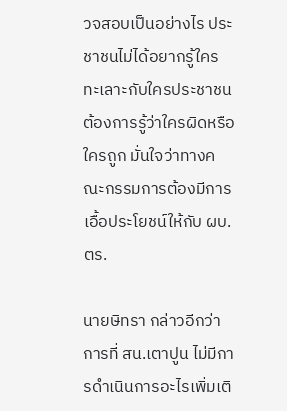วจสอบเป็นอย่างไร ประชาชนไม่ได้อยากรู้ใครทะเลาะกับใครประชาชนต้องการรู้ว่าใครผิดหรือใครถูก มั่นใจว่าทางคณะกรรมการต้องมีการเอื้อประโยชน์ให้กับ ผบ.ตร.

นายษิทรา กล่าวอีกว่า การที่ สน.เตาปูน ไม่มีการดำเนินการอะไรเพิ่มเติ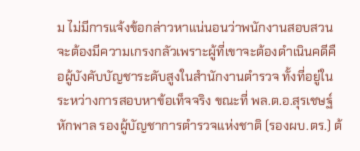ม ไม่มีการแจ้งข้อกล่าวหาแน่นอนว่าพนักงานสอบสวนจะต้องมีความเกรงกลัวเพราะผู้ที่เขาจะต้องดำเนินคดีคือผู้บังคับบัญชาระดับสูงในสำนักงานตำรวจ ทั้งที่อยู่ในระหว่างการสอบหาข้อเท็จจริง ขณะที่ พล.ต.อ.สุรเชษฐ์ หักพาล รองผู้บัญชาการตำรวจแห่งชาติ (รองผบ.ตร.) ต้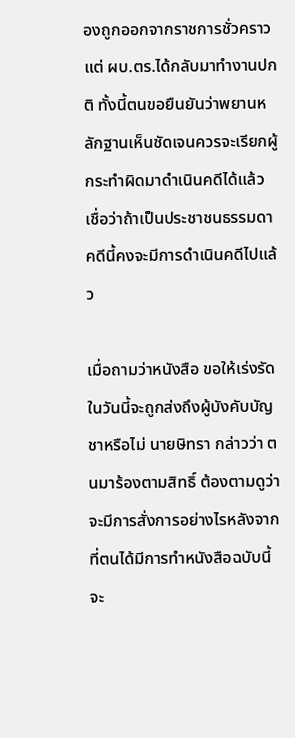องถูกออกจากราชการชั่วคราวแต่ ผบ.ตร.ได้กลับมาทำงานปกติ ทั้งนี้ตนขอยืนยันว่าพยานหลักฐานเห็นชัดเจนควรจะเรียกผู้กระทำผิดมาดำเนินคดีได้แล้ว เชื่อว่าถ้าเป็นประชาชนธรรมดาคดีนี้คงจะมีการดำเนินคดีไปแล้ว

เมื่อถามว่าหนังสือ ขอให้เร่งรัดในวันนี้จะถูกส่งถึงผู้บังคับบัญชาหรือไม่ นายษิทรา กล่าวว่า ตนมาร้องตามสิทธิ์ ต้องตามดูว่าจะมีการสั่งการอย่างไรหลังจากที่ตนได้มีการทำหนังสือฉบับนี้จะ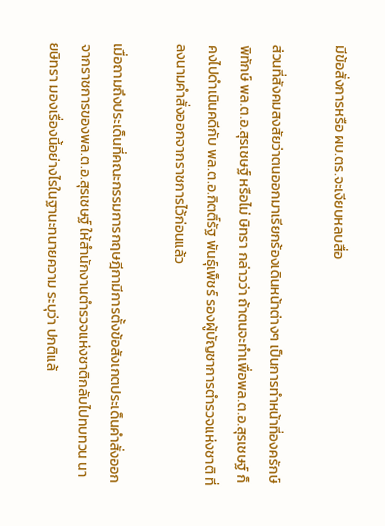มีข้อสั่งการหรือ ผบ.ตร.จะเงียบหลบสื่อ

ส่วนที่สังคมสงสัยว่าตนออกมาเรียกร้องเดินหน้าต่างๆ เป็นการทำหน้าที่องครักษ์พิทักษ์ พล.ต.อ.สุรเชษฐ์ หรือไม่ ษิทรา กล่าวว่า ถ้าตนจะทำเพื่อพล.ต.อ.สุรเชษฐ์ ก็คงไปดำเนินคดีกับ พล.ต.อ.กิตติ์รัฐ พันธุ์เพ็ชร์ รองผู้บัญชาการตำรวจแห่งชาติ ที่ลงนามคำสั่งออกจากราชการไว้ก่อนแล้ว

เมื่อถามถึงประเด็นที่คณะกรรมการกฤษฎีกามีการตั้งข้อสังเกตประเด็นคำสั่งออกจากราชการของพล.ต.อ.สุรเชษฐ์ ให้สำนักงานตำรวจแห่งชาติกลับไปทบทวน นายษิทรา มองเรื่องนี้อย่างไรในฐานะทนายความ ระบุว่า ปกติแล้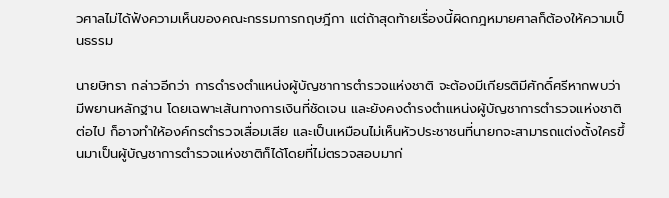วศาลไม่ได้ฟังความเห็นของคณะกรรมการกฤษฎีกา แต่ถ้าสุดท้ายเรื่องนี้ผิดกฎหมายศาลก็ต้องให้ความเป็นธรรม

นายษิทรา กล่าวอีกว่า การดำรงตำแหน่งผู้บัญชาการตำรวจแห่งชาติ จะต้องมีเกียรติมีศักดิ์ศรีหากพบว่ามีพยานหลักฐาน โดยเฉพาะเส้นทางการเงินที่ชัดเจน และยังคงดำรงตำแหน่งผู้บัญชาการตำรวจแห่งชาติต่อไป ก็อาจทำให้องค์กรตำรวจเสื่อมเสีย และเป็นเหมือนไม่เห็นหัวประชาชนที่นายกจะสามารถแต่งตั้งใครขึ้นมาเป็นผู้บัญชาการตำรวจแห่งชาติก็ได้โดยที่ไม่ตรวจสอบมาก่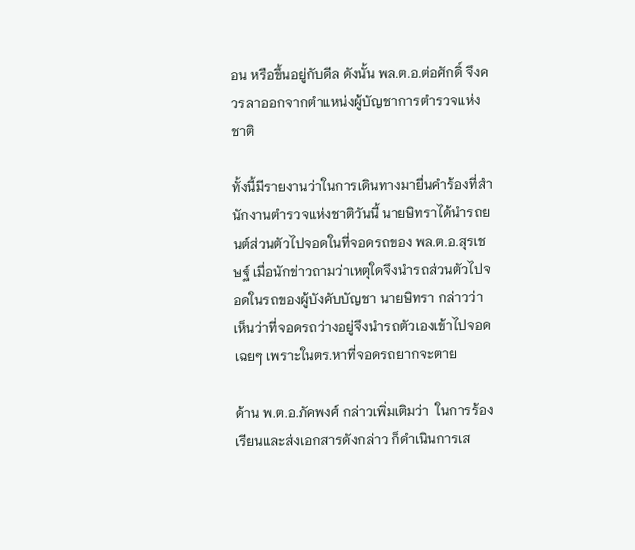อน หรือขึ้นอยู่กับดีล ดังนั้น พล.ต.อ.ต่อศักดิ์ จึงควรลาออกจากตำแหน่งผู้บัญชาการตำรวจแห่งชาติ

ทั้งนี้มีรายงานว่าในการเดินทางมายื่นคำร้องที่สำนักงานตำรวจแห่งชาติวันนี้ นายษิทราได้นำรถยนต์ส่วนตัวไปจอดในที่จอดรถของ พล.ต.อ.สุรเชษฐ์ เมื่อนักข่าวถามว่าเหตุใดจึงนำรถส่วนตัวไปจอดในรถของผู้บังคับบัญชา นายษิทรา กล่าวว่า เห็นว่าที่จอดรถว่างอยู่จึงนำรถตัวเองเข้าไปจอดเฉยๆ เพราะในตร.หาที่จอดรถยากจะตาย

ด้าน พ.ต.อ.ภัคพงศ์ กล่าวเพิ่มเติมว่า  ในการร้องเรียนและส่งเอกสารดังกล่าว ก็ดำเนินการเส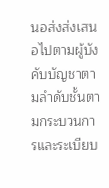นอส่งส่งเสนอไปตามผู้บังคับบัญชาตามลำดับชั้นตามกระบวนการและระเบียบ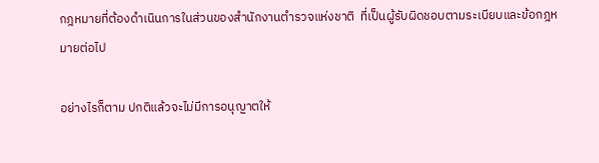กฎหมายที่ต้องดำเนินการในส่วนของสำนักงานตำรวจแห่งชาติ  ที่เป็นผู้รับผิดชอบตามระเบียบและข้อกฎหมายต่อไป

อย่างไรก็ตาม ปกติแล้วจะไม่มีการอนุญาตให้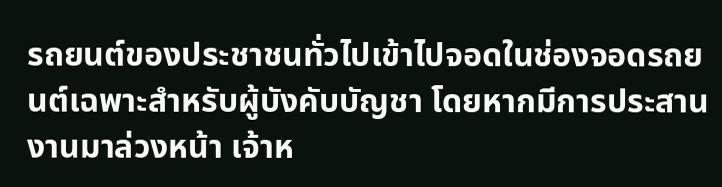รถยนต์ของประชาชนทั่วไปเข้าไปจอดในช่องจอดรถยนต์เฉพาะสำหรับผู้บังคับบัญชา โดยหากมีการประสานงานมาล่วงหน้า เจ้าห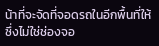น้าที่จะจัดที่จอดรถในอีกพื้นที่ให้ ซึ่งไม่ใช่ช่องจอ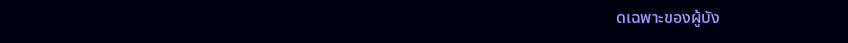ดเฉพาะของผู้บัง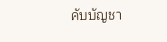คับบัญชา